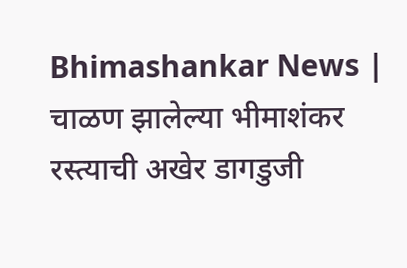Bhimashankar News | चाळण झालेल्या भीमाशंकर रस्त्याची अखेर डागडुजी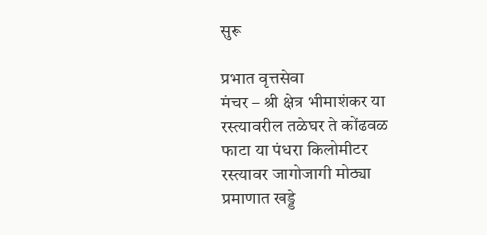सुरू

प्रभात वृत्तसेवा
मंचर – श्री क्षेत्र भीमाशंकर या रस्त्यावरील तळेघर ते कोंढवळ फाटा या पंधरा किलोमीटर रस्त्यावर जागोजागी मोठ्या प्रमाणात खड्डे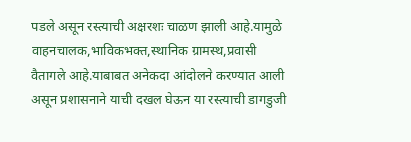पडले असून रस्त्याची अक्षरशः चाळण झाली आहे.यामुळे वाहनचालक,भाविकभक्त,स्थानिक ग्रामस्थ,प्रवासी वैतागले आहे.याबाबत अनेकदा आंदोलने करण्यात आली असून प्रशासनाने याची दखल घेऊन या रस्त्याची डागडुजी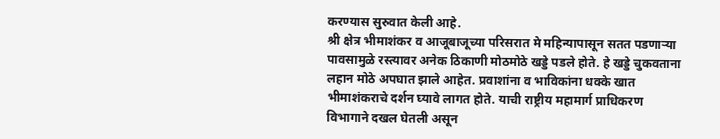करण्यास सुरुवात केली आहे.
श्री क्षेत्र भीमाशंकर व आजूबाजूच्या परिसरात मे महिन्यापासून सतत पडणाऱ्या पावसामुळे रस्त्यावर अनेक ठिकाणी मोठमोठे खड्डे पडले होते. हे खड्डे चुकवताना लहान मोठे अपघात झाले आहेत. प्रवाशांना व भाविकांना धक्के खात भीमाशंकराचे दर्शन घ्यावे लागत होते. याची राष्ट्रीय महामार्ग प्राधिकरण विभागाने दखल घेतली असून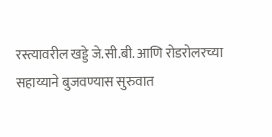रस्त्यावरील खड्डे जे.सी.बी. आणि रोडरोलरच्या सहाय्याने बुजवण्यास सुरुवात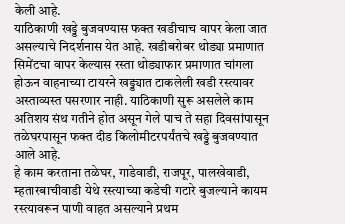केली आहे.
याठिकाणी खड्डे बुजवण्यास फक्त खडीचाच वापर केला जात असल्याचे निदर्शनास येत आहे. खडीबरोबर थोड्या प्रमाणात सिमेंटचा वापर केल्यास रस्ता थोड्याफार प्रमाणात चांगला होऊन वाहनाच्या टायरने खड्ड्यात टाकलेली खडी रस्त्यावर अस्ताव्यस्त पसरणार नाही. याठिकाणी सुरू असलेले काम अतिशय संथ गतीने होत असून गेले पाच ते सहा दिवसांपासून तळेघरपासून फक्त दीड किलोमीटरपर्यंतचे खड्डे बुजवण्यात आले आहे.
हे काम करताना तळेघर, गाडेवाडी, राजपूर, पालखेवाडी, म्हतारबाचीवाडी येथे रस्त्याच्या कडेची गटारे बुजल्याने कायम रस्त्यावरून पाणी वाहत असल्याने प्रथम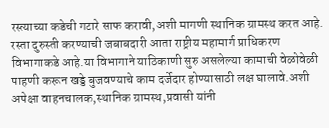रस्त्याच्या कडेची गटारे साफ करावी,अशी मागणी स्थानिक ग्रामस्थ करत आहे. रस्ता दुरुस्ती करण्याची जबाबदारी आता राष्ट्रीय महामार्ग प्राधिकरण विभागाकडे आहे.या विभागाने याठिकाणी सुरु असलेल्या कामाची वेळोवेळी पाहणी करून खड्डे बुजवण्याचे काम दर्जेदार होण्यासाठी लक्ष घालावे.अशी अपेक्षा वाहनचालक,स्थानिक ग्रामस्थ,प्रवासी यांनी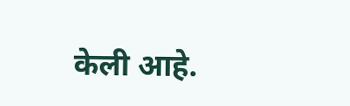केली आहे.